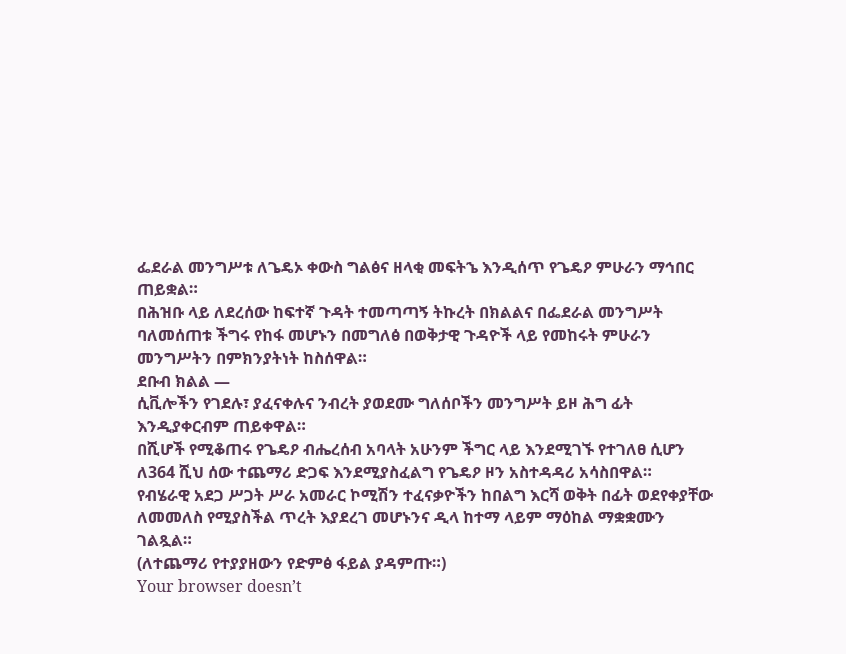ፌደራል መንግሥቱ ለጌዴኦ ቀውስ ግልፅና ዘላቂ መፍትኄ እንዲሰጥ የጌዴዖ ምሁራን ማኅበር ጠይቋል።
በሕዝቡ ላይ ለደረሰው ከፍተኛ ጉዳት ተመጣጣኝ ትኩረት በክልልና በፌደራል መንግሥት ባለመሰጠቱ ችግሩ የከፋ መሆኑን በመግለፅ በወቅታዊ ጉዳዮች ላይ የመከሩት ምሁራን መንግሥትን በምክንያትነት ከስሰዋል።
ደቡብ ክልል —
ሲቪሎችን የገደሉ፣ ያፈናቀሉና ንብረት ያወደሙ ግለሰቦችን መንግሥት ይዞ ሕግ ፊት እንዲያቀርብም ጠይቀዋል።
በሺሆች የሚቆጠሩ የጌዴዖ ብሔረሰብ አባላት አሁንም ችግር ላይ እንደሚገኙ የተገለፀ ሲሆን ለ364 ሺህ ሰው ተጨማሪ ድጋፍ እንደሚያስፈልግ የጌዴዖ ዞን አስተዳዳሪ አሳስበዋል።
የብሄራዊ አደጋ ሥጋት ሥራ አመራር ኮሚሽን ተፈናቃዮችን ከበልግ እርሻ ወቅት በፊት ወደየቀያቸው ለመመለስ የሚያስችል ጥረት እያደረገ መሆኑንና ዲላ ከተማ ላይም ማዕከል ማቋቋሙን ገልጿል።
(ለተጨማሪ የተያያዘውን የድምፅ ፋይል ያዳምጡ።)
Your browser doesn’t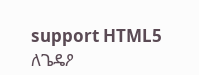support HTML5
ለጌዴዖ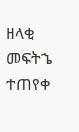ዘላቂ መፍትኄ ተጠየቀ